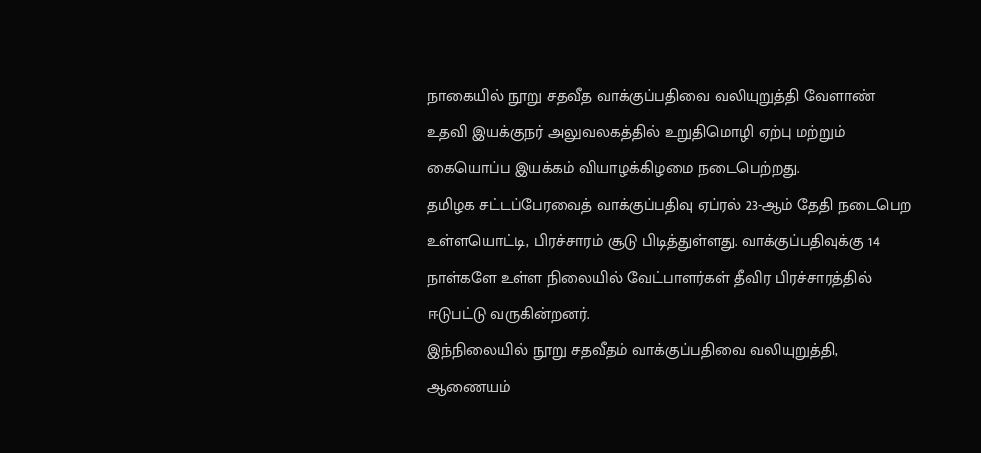நாகையில் நூறு சதவீத வாக்குப்பதிவை வலியுறுத்தி வேளாண் உதவி இயக்குநர் அலுவலகத்தில் உறுதிமொழி ஏற்பு மற்றும் கையொப்ப இயக்கம் வியாழக்கிழமை நடைபெற்றது.
தமிழக சட்டப்பேரவைத் வாக்குப்பதிவு ஏப்ரல் 23-ஆம் தேதி நடைபெற உள்ளயொட்டி, பிரச்சாரம் சூடு பிடித்துள்ளது. வாக்குப்பதிவுக்கு 14 நாள்களே உள்ள நிலையில் வேட்பாளர்கள் தீவிர பிரச்சாரத்தில் ஈடுபட்டு வருகின்றனர்.
இந்நிலையில் நூறு சதவீதம் வாக்குப்பதிவை வலியுறுத்தி, ஆணையம்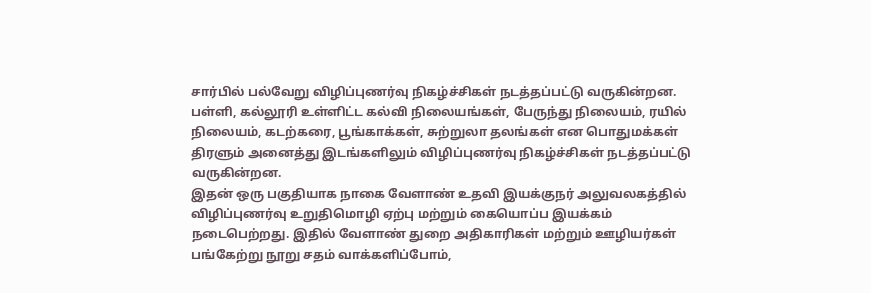சார்பில் பல்வேறு விழிப்புணர்வு நிகழ்ச்சிகள் நடத்தப்பட்டு வருகின்றன. பள்ளி, கல்லூரி உள்ளிட்ட கல்வி நிலையங்கள், பேருந்து நிலையம், ரயில் நிலையம், கடற்கரை, பூங்காக்கள், சுற்றுலா தலங்கள் என பொதுமக்கள் திரளும் அனைத்து இடங்களிலும் விழிப்புணர்வு நிகழ்ச்சிகள் நடத்தப்பட்டு வருகின்றன.
இதன் ஒரு பகுதியாக நாகை வேளாண் உதவி இயக்குநர் அலுவலகத்தில் விழிப்புணர்வு உறுதிமொழி ஏற்பு மற்றும் கையொப்ப இயக்கம் நடைபெற்றது. இதில் வேளாண் துறை அதிகாரிகள் மற்றும் ஊழியர்கள் பங்கேற்று நூறு சதம் வாக்களிப்போம்,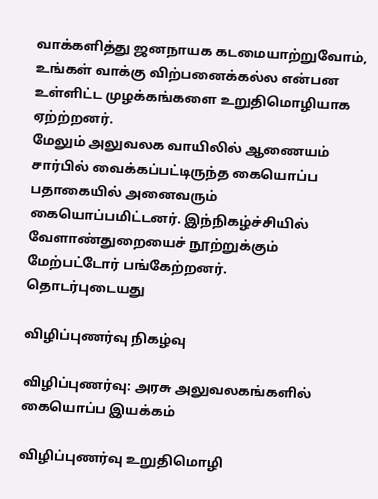வாக்களித்து ஜனநாயக கடமையாற்றுவோம், உங்கள் வாக்கு விற்பனைக்கல்ல என்பன உள்ளிட்ட முழக்கங்களை உறுதிமொழியாக ஏற்ற்றனர்.
மேலும் அலுவலக வாயிலில் ஆணையம் சார்பில் வைக்கப்பட்டிருந்த கையொப்ப பதாகையில் அனைவரும் கையொப்பமிட்டனர். இந்நிகழ்ச்சியில் வேளாண்துறையைச் நூற்றுக்கும் மேற்பட்டோர் பங்கேற்றனர்.
தொடர்புடையது

விழிப்புணர்வு நிகழ்வு

விழிப்புணர்வு: அரசு அலுவலகங்களில் கையொப்ப இயக்கம்

விழிப்புணர்வு உறுதிமொழி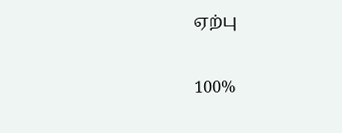ஏற்பு

100%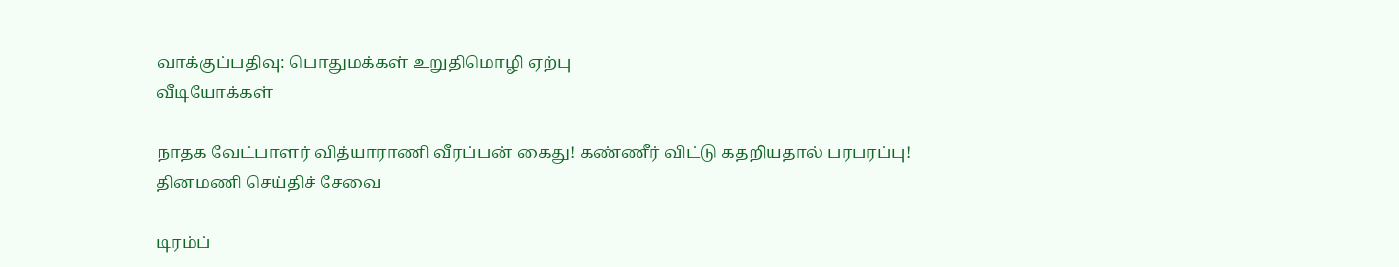வாக்குப்பதிவு: பொதுமக்கள் உறுதிமொழி ஏற்பு
வீடியோக்கள்

நாதக வேட்பாளர் வித்யாராணி வீரப்பன் கைது! கண்ணீர் விட்டு கதறியதால் பரபரப்பு!
தினமணி செய்திச் சேவை

டிரம்ப்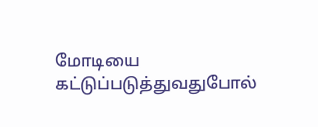மோடியை கட்டுப்படுத்துவதுபோல்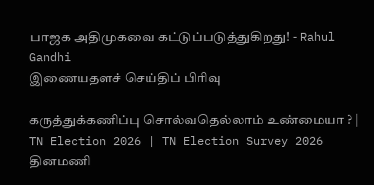பாஜக அதிமுகவை கட்டுப்படுத்துகிறது! - Rahul Gandhi
இணையதளச் செய்திப் பிரிவு

கருத்துக்கணிப்பு சொல்வதெல்லாம் உண்மையா ? | TN Election 2026 | TN Election Survey 2026
தினமணி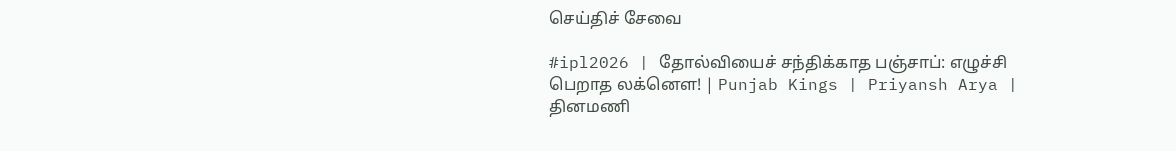செய்திச் சேவை

#ipl2026 | தோல்வியைச் சந்திக்காத பஞ்சாப்: எழுச்சி பெறாத லக்னௌ! | Punjab Kings | Priyansh Arya |
தினமணி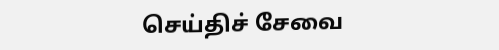செய்திச் சேவை